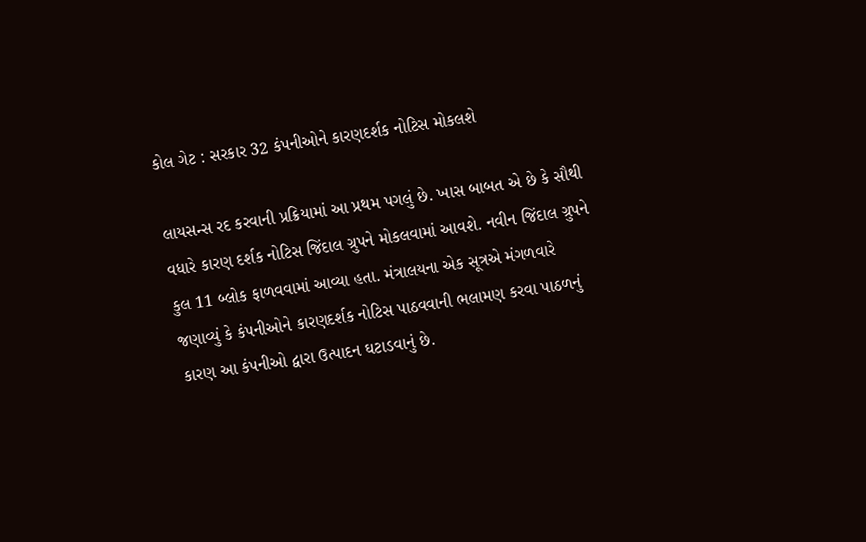કોલ ગેટ : સરકાર 32 કંપનીઓને કારણદર્શક નોટિસ મોકલશે

લાયસન્સ રદ કરવાની પ્રક્રિયામાં આ પ્રથમ પગલું છે. ખાસ બાબત એ છે કે સૌથી વધારે કારણ દર્શક નોટિસ જિંદાલ ગ્રુપને મોકલવામાં આવશે. નવીન જિંદાલ ગ્રુપને કુલ 11 બ્લોક ફાળવવામાં આવ્યા હતા. મંત્રાલયના એક સૂત્રએ મંગળવારે જણાવ્યું કે કંપનીઓને કારણદર્શક નોટિસ પાઠવવાની ભલામણ કરવા પાઠળનું કારણ આ કંપનીઓ દ્વારા ઉત્પાદન ઘટાડવાનું છે.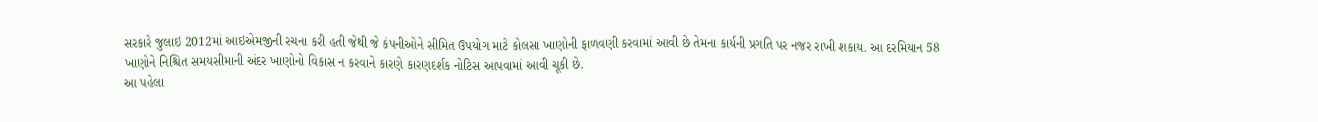સરકારે જુલાઇ 2012માં આઇએમજીની રચના કરી હતી જેથી જે કંપનીઓને સીમિત ઉપયોગ માટે કોલસા ખાણોની ફાળવણી કરવામાં આવી છે તેમના કાર્યની પ્રગતિ પર નજર રાખી શકાય. આ દરમિયાન 58 ખાણોને નિશ્ચિત સમયસીમાની અંદર ખાણોનો વિકાસ ન કરવાને કારણે કારણદર્શક નોટિસ આપવામાં આવી ચૂકી છે.
આ પહેલા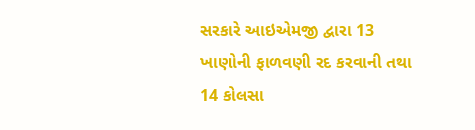સરકારે આઇએમજી દ્વારા 13 ખાણોની ફાળવણી રદ કરવાની તથા 14 કોલસા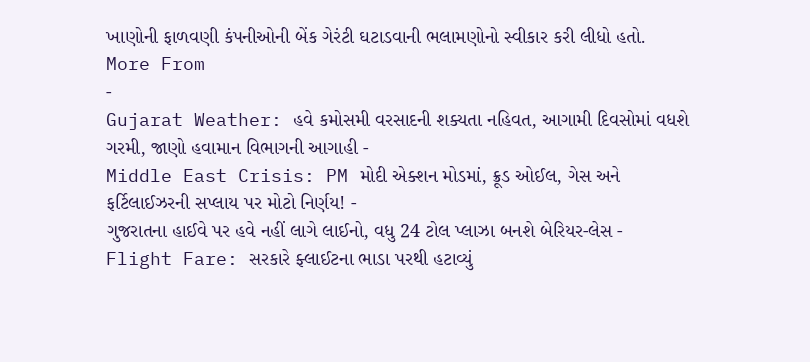ખાણોની ફાળવણી કંપનીઓની બેંક ગેરંટી ઘટાડવાની ભલામણોનો સ્વીકાર કરી લીધો હતો.
More From
-
Gujarat Weather: હવે કમોસમી વરસાદની શક્યતા નહિવત, આગામી દિવસોમાં વધશે ગરમી, જાણો હવામાન વિભાગની આગાહી -
Middle East Crisis: PM મોદી એક્શન મોડમાં, ક્રૂડ ઓઈલ, ગેસ અને ફર્ટિલાઈઝરની સપ્લાય પર મોટો નિર્ણય! -
ગુજરાતના હાઈવે પર હવે નહીં લાગે લાઈનો, વધુ 24 ટોલ પ્લાઝા બનશે બેરિયર-લેસ -
Flight Fare: સરકારે ફ્લાઈટના ભાડા પરથી હટાવ્યું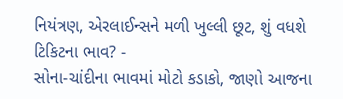નિયંત્રણ, એરલાઈન્સને મળી ખુલ્લી છૂટ, શું વધશે ટિકિટના ભાવ? -
સોના-ચાંદીના ભાવમાં મોટો કડાકો, જાણો આજના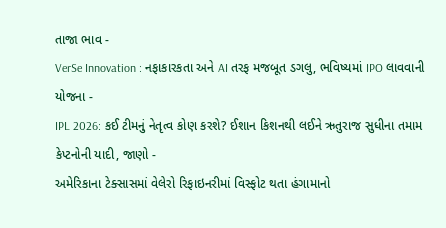તાજા ભાવ -
VerSe Innovation : નફાકારકતા અને AI તરફ મજબૂત ડગલુ, ભવિષ્યમાં IPO લાવવાની યોજના -
IPL 2026: કઈ ટીમનું નેતૃત્વ કોણ કરશે? ઈશાન કિશનથી લઈને ઋતુરાજ સુધીના તમામ કેપ્ટનોની યાદી, જાણો -
અમેરિકાના ટેક્સાસમાં વેલેરો રિફાઇનરીમાં વિસ્ફોટ થતા હંગામાનો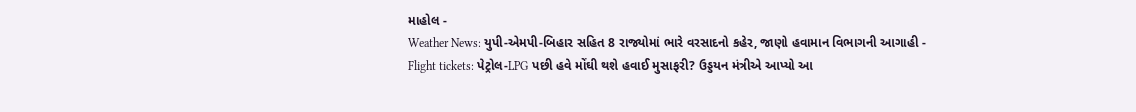માહોલ -
Weather News: યુપી-એમપી-બિહાર સહિત 8 રાજ્યોમાં ભારે વરસાદનો કહેર, જાણો હવામાન વિભાગની આગાહી -
Flight tickets: પેટ્રોલ-LPG પછી હવે મોંઘી થશે હવાઈ મુસાફરી? ઉડ્ડયન મંત્રીએ આપ્યો આ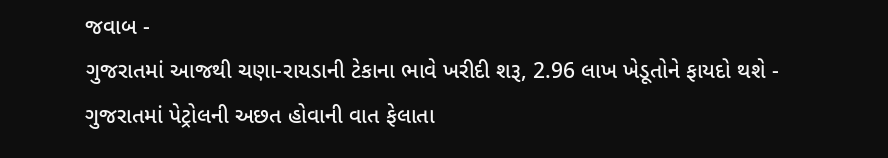જવાબ -
ગુજરાતમાં આજથી ચણા-રાયડાની ટેકાના ભાવે ખરીદી શરૂ, 2.96 લાખ ખેડૂતોને ફાયદો થશે -
ગુજરાતમાં પેટ્રોલની અછત હોવાની વાત ફેલાતા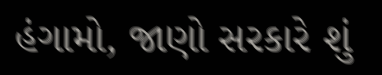હંગામો, જાણો સરકારે શું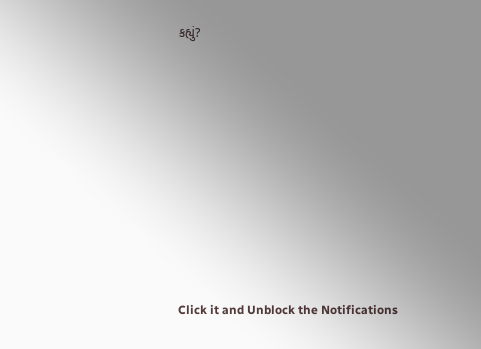કહ્યું?










Click it and Unblock the Notifications